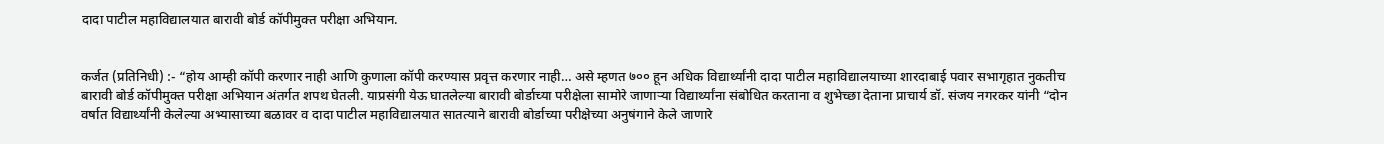दादा पाटील महाविद्यालयात बारावी बोर्ड कॉपीमुक्त परीक्षा अभियान.


कर्जत (प्रतिनिधी) :- “होय आम्ही कॉपी करणार नाही आणि कुणाला कॉपी करण्यास प्रवृत्त करणार नाही… असे म्हणत ७०० हून अधिक विद्यार्थ्यांनी दादा पाटील महाविद्यालयाच्या शारदाबाई पवार सभागृहात नुकतीच बारावी बोर्ड कॉपीमुक्त परीक्षा अभियान अंतर्गत शपथ घेतली. याप्रसंगी येऊ घातलेल्या बारावी बोर्डाच्या परीक्षेला सामोरे जाणाऱ्या विद्यार्थ्यांना संबोधित करताना व शुभेच्छा देताना प्राचार्य डॉ. संजय नगरकर यांनी “दोन वर्षात विद्यार्थ्यांनी केलेल्या अभ्यासाच्या बळावर व दादा पाटील महाविद्यालयात सातत्याने बारावी बोर्डाच्या परीक्षेच्या अनुषंगाने केले जाणारे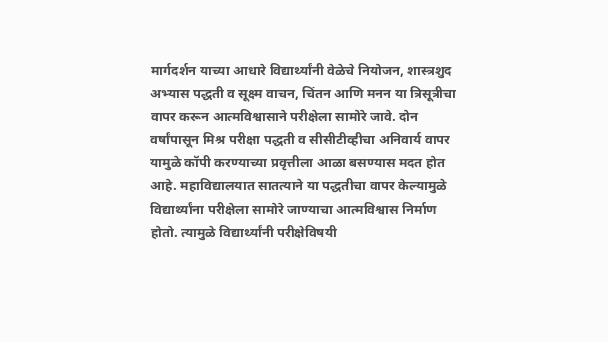मार्गदर्शन याच्या आधारे विद्यार्थ्यांनी वेळेचे नियोजन, शास्त्रशुद अभ्यास पद्धती व सूक्ष्म वाचन, चिंतन आणि मनन या त्रिसूत्रीचा वापर करून आत्मविश्वासाने परीक्षेला सामोरे जावे. दोन वर्षांपासून मिश्र परीक्षा पद्धती व सीसीटीव्हीचा अनिवार्य वापर यामुळे कॉपी करण्याच्या प्रवृत्तीला आळा बसण्यास मदत होत आहे. महाविद्यालयात सातत्याने या पद्धतीचा वापर केल्यामुळे विद्यार्थ्यांना परीक्षेला सामोरे जाण्याचा आत्मविश्वास निर्माण होतो. त्यामुळे विद्यार्थ्यांनी परीक्षेविषयी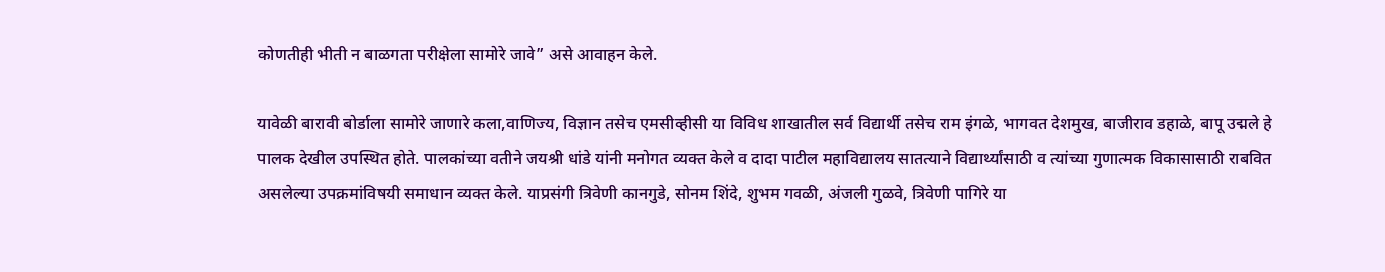कोणतीही भीती न बाळगता परीक्षेला सामोरे जावे” असे आवाहन केले.

यावेळी बारावी बोर्डाला सामोरे जाणारे कला,वाणिज्य, विज्ञान तसेच एमसीव्हीसी या विविध शाखातील सर्व विद्यार्थी तसेच राम इंगळे, भागवत देशमुख, बाजीराव डहाळे, बापू उद्मले हे पालक देखील उपस्थित होते. पालकांच्या वतीने जयश्री धांडे यांनी मनोगत व्यक्त केले व दादा पाटील महाविद्यालय सातत्याने विद्यार्थ्यांसाठी व त्यांच्या गुणात्मक विकासासाठी राबवित असलेल्या उपक्रमांविषयी समाधान व्यक्त केले. याप्रसंगी त्रिवेणी कानगुडे, सोनम शिंदे, शुभम गवळी, अंजली गुळवे, त्रिवेणी पागिरे या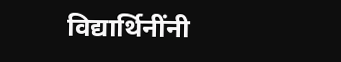विद्यार्थिनींनी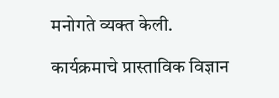मनोगते व्यक्त केली.

कार्यक्रमाचे प्रास्ताविक विज्ञान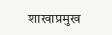शाखाप्रमुख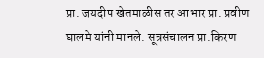प्रा. जयदीप खेतमाळीस तर आभार प्रा. प्रवीण घालमे यांनी मानले. सूत्रसंचालन प्रा.किरण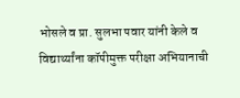भोसले व प्रा. सुलभा पवार यांनी केले व विद्यार्थ्यांना कॉपीमुक्त परीक्षा अभियानाची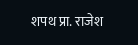शपथ प्रा. राजेश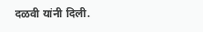दळवी यांनी दिली.